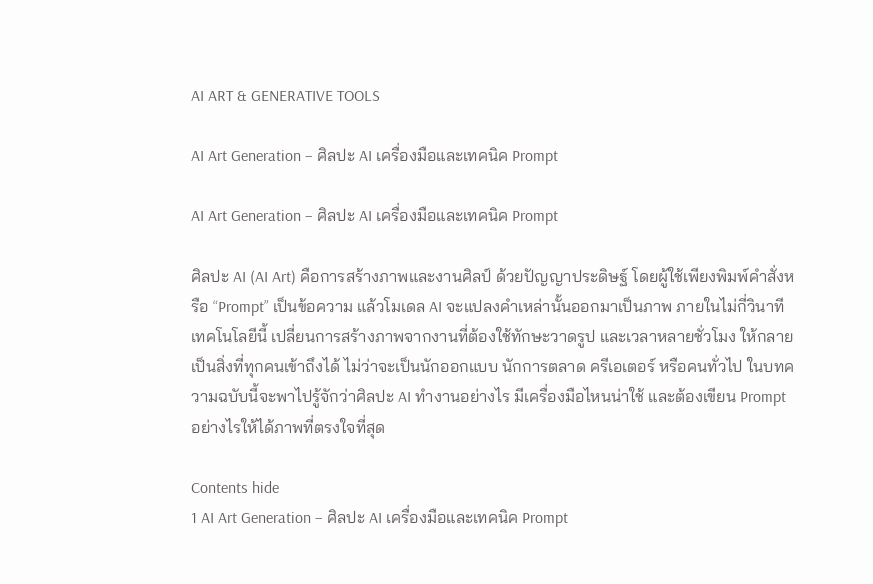AI ART & GENERATIVE TOOLS

AI Art Generation – ศิลปะ AI เครื่องมือและเทคนิค Prompt

AI Art Generation – ศิลปะ AI เครื่องมือและเทคนิค Prompt

ศิลปะ AI (AI Art) คือการสร้างภาพและงานศิลป์ ด้วยปัญญาประดิษฐ์ โดยผู้ใช้เพียงพิมพ์คำสั่งหรือ “Prompt” เป็นข้อความ แล้วโมเดล AI จะแปลงคำเหล่านั้นออกมาเป็นภาพ ภายในไม่กี่วินาที เทคโนโลยีนี้ เปลี่ยนการสร้างภาพจากงานที่ต้องใช้ทักษะวาดรูป และเวลาหลายชั่วโมง ให้กลายเป็นสิ่งที่ทุกคนเข้าถึงได้ ไม่ว่าจะเป็นนักออกแบบ นักการตลาด ครีเอเตอร์ หรือคนทั่วไป ในบทความฉบับนี้จะพาไปรู้จักว่าศิลปะ AI ทำงานอย่างไร มีเครื่องมือไหนน่าใช้ และต้องเขียน Prompt อย่างไรให้ได้ภาพที่ตรงใจที่สุด

Contents hide
1 AI Art Generation – ศิลปะ AI เครื่องมือและเทคนิค Prompt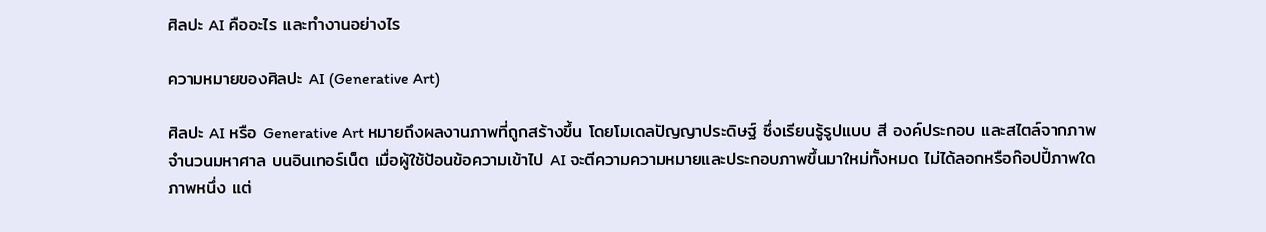ศิลปะ AI คืออะไร และทำงานอย่างไร

ความหมายของศิลปะ AI (Generative Art)

ศิลปะ AI หรือ Generative Art หมายถึงผลงานภาพที่ถูกสร้างขึ้น โดยโมเดลปัญญาประดิษฐ์ ซึ่งเรียนรู้รูปแบบ สี องค์ประกอบ และสไตล์จากภาพจำนวนมหาศาล บนอินเทอร์เน็ต เมื่อผู้ใช้ป้อนข้อความเข้าไป AI จะตีความความหมายและประกอบภาพขึ้นมาใหม่ทั้งหมด ไม่ได้ลอกหรือก๊อปปี้ภาพใดภาพหนึ่ง แต่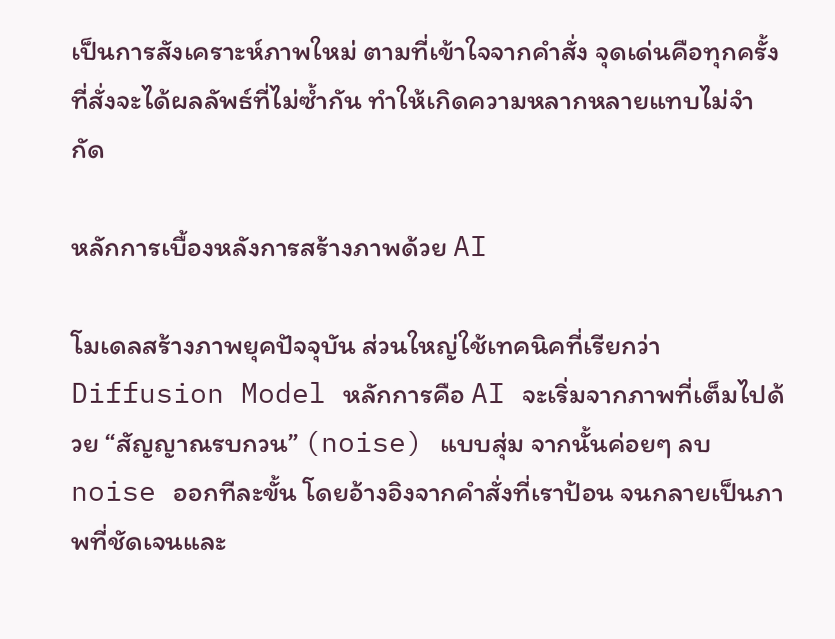เป็นการสังเคราะห์ภาพใหม่ ตามที่เข้าใจจากคำสั่ง จุดเด่นคือทุกครั้งที่สั่งจะได้ผลลัพธ์ที่ไม่ซ้ำกัน ทำให้เกิดความหลากหลายแทบไม่จำกัด

หลักการเบื้องหลังการสร้างภาพด้วย AI

โมเดลสร้างภาพยุคปัจจุบัน ส่วนใหญ่ใช้เทคนิคที่เรียกว่า Diffusion Model หลักการคือ AI จะเริ่มจากภาพที่เต็มไปด้วย “สัญญาณรบกวน” (noise) แบบสุ่ม จากนั้นค่อยๆ ลบ noise ออกทีละขั้น โดยอ้างอิงจากคำสั่งที่เราป้อน จนกลายเป็นภาพที่ชัดเจนและ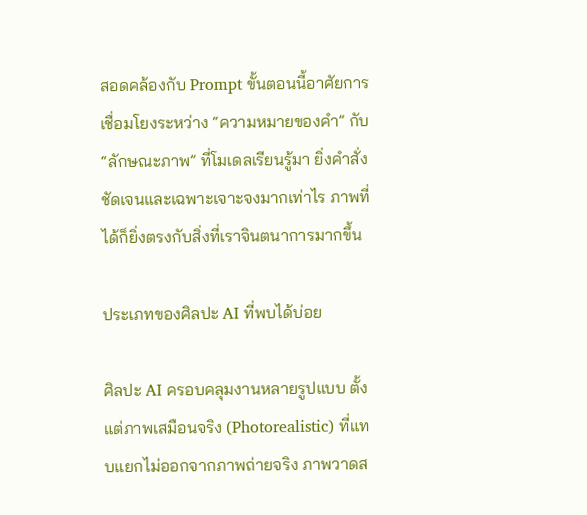สอดคล้องกับ Prompt ขั้นตอนนี้อาศัยการเชื่อมโยงระหว่าง “ความหมายของคำ” กับ “ลักษณะภาพ” ที่โมเดลเรียนรู้มา ยิ่งคำสั่งชัดเจนและเฉพาะเจาะจงมากเท่าไร ภาพที่ได้ก็ยิ่งตรงกับสิ่งที่เราจินตนาการมากขึ้น

ประเภทของศิลปะ AI ที่พบได้บ่อย

ศิลปะ AI ครอบคลุมงานหลายรูปแบบ ตั้งแต่ภาพเสมือนจริง (Photorealistic) ที่แทบแยกไม่ออกจากภาพถ่ายจริง ภาพวาดส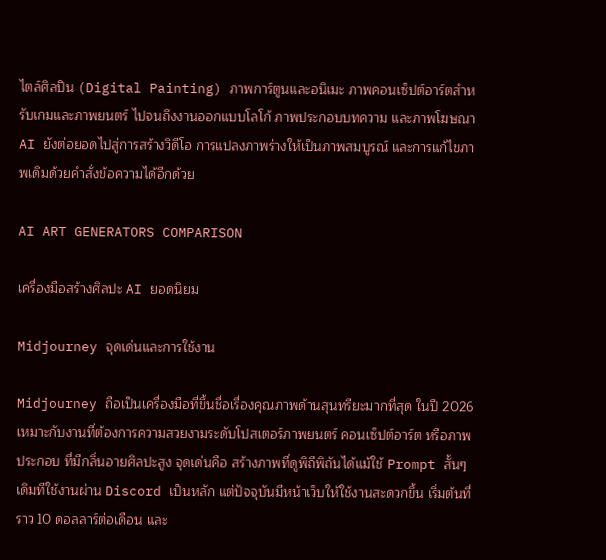ไตล์ศิลปิน (Digital Painting) ภาพการ์ตูนและอนิเมะ ภาพคอนเซ็ปต์อาร์ตสำหรับเกมและภาพยนตร์ ไปจนถึงงานออกแบบโลโก้ ภาพประกอบบทความ และภาพโฆษณา AI ยังต่อยอดไปสู่การสร้างวิดีโอ การแปลงภาพร่างให้เป็นภาพสมบูรณ์ และการแก้ไขภาพเดิมด้วยคำสั่งข้อความได้อีกด้วย

AI ART GENERATORS COMPARISON

เครื่องมือสร้างศิลปะ AI ยอดนิยม

Midjourney จุดเด่นและการใช้งาน

Midjourney ถือเป็นเครื่องมือที่ขึ้นชื่อเรื่องคุณภาพด้านสุนทรียะมากที่สุด ในปี 2026 เหมาะกับงานที่ต้องการความสวยงามระดับโปสเตอร์ภาพยนตร์ คอนเซ็ปต์อาร์ต หรือภาพประกอบ ที่มีกลิ่นอายศิลปะสูง จุดเด่นคือ สร้างภาพที่ดูพิถีพิถันได้แม้ใช้ Prompt สั้นๆ เดิมทีใช้งานผ่าน Discord เป็นหลัก แต่ปัจจุบันมีหน้าเว็บให้ใช้งานสะดวกขึ้น เริ่มต้นที่ราว 10 ดอลลาร์ต่อเดือน และ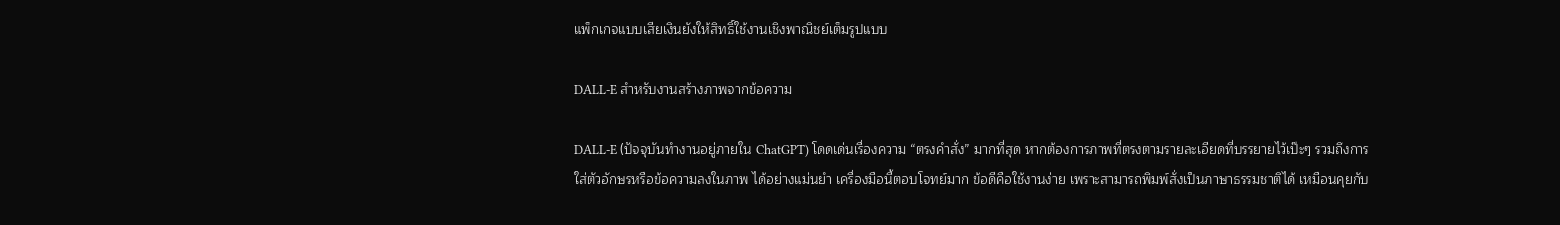แพ็กเกจแบบเสียเงินยังให้สิทธิ์ใช้งานเชิงพาณิชย์เต็มรูปแบบ

DALL-E สำหรับงานสร้างภาพจากข้อความ

DALL-E (ปัจจุบันทำงานอยู่ภายใน ChatGPT) โดดเด่นเรื่องความ “ตรงคำสั่ง” มากที่สุด หากต้องการภาพที่ตรงตามรายละเอียดที่บรรยายไว้เป๊ะๆ รวมถึงการใส่ตัวอักษรหรือข้อความลงในภาพ ได้อย่างแม่นยำ เครื่องมือนี้ตอบโจทย์มาก ข้อดีคือใช้งานง่าย เพราะสามารถพิมพ์สั่งเป็นภาษาธรรมชาติได้ เหมือนคุยกับ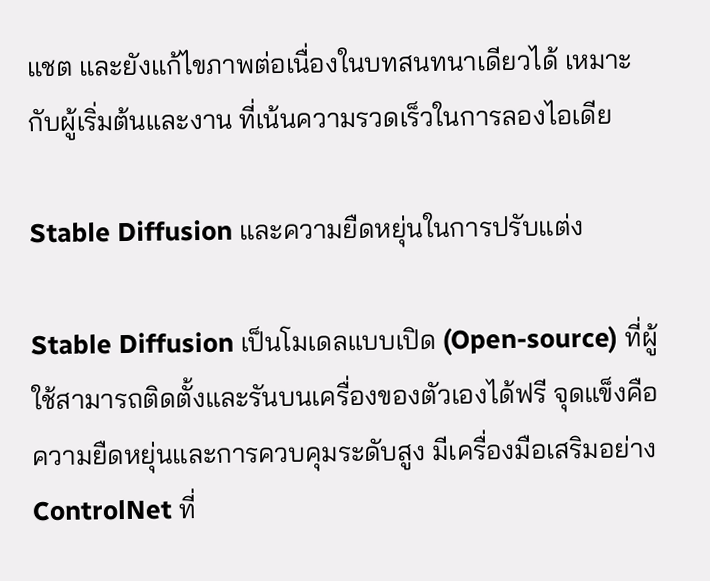แชต และยังแก้ไขภาพต่อเนื่องในบทสนทนาเดียวได้ เหมาะกับผู้เริ่มต้นและงาน ที่เน้นความรวดเร็วในการลองไอเดีย

Stable Diffusion และความยืดหยุ่นในการปรับแต่ง

Stable Diffusion เป็นโมเดลแบบเปิด (Open-source) ที่ผู้ใช้สามารถติดตั้งและรันบนเครื่องของตัวเองได้ฟรี จุดแข็งคือความยืดหยุ่นและการควบคุมระดับสูง มีเครื่องมือเสริมอย่าง ControlNet ที่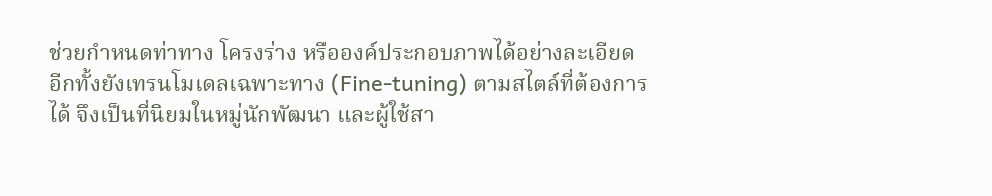ช่วยกำหนดท่าทาง โครงร่าง หรือองค์ประกอบภาพได้อย่างละเอียด อีกทั้งยังเทรนโมเดลเฉพาะทาง (Fine-tuning) ตามสไตล์ที่ต้องการได้ จึงเป็นที่นิยมในหมู่นักพัฒนา และผู้ใช้สา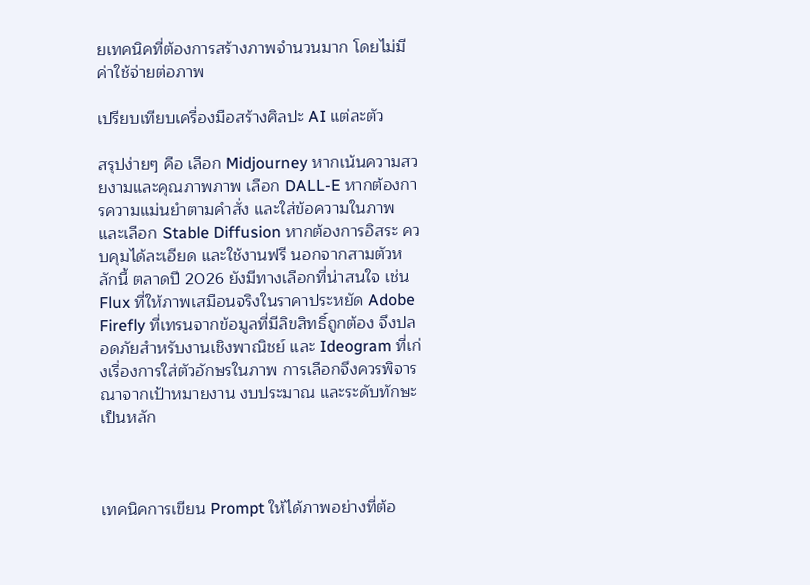ยเทคนิคที่ต้องการสร้างภาพจำนวนมาก โดยไม่มีค่าใช้จ่ายต่อภาพ

เปรียบเทียบเครื่องมือสร้างศิลปะ AI แต่ละตัว

สรุปง่ายๆ คือ เลือก Midjourney หากเน้นความสวยงามและคุณภาพภาพ เลือก DALL-E หากต้องการความแม่นยำตามคำสั่ง และใส่ข้อความในภาพ และเลือก Stable Diffusion หากต้องการอิสระ ควบคุมได้ละเอียด และใช้งานฟรี นอกจากสามตัวหลักนี้ ตลาดปี 2026 ยังมีทางเลือกที่น่าสนใจ เช่น Flux ที่ให้ภาพเสมือนจริงในราคาประหยัด Adobe Firefly ที่เทรนจากข้อมูลที่มีลิขสิทธิ์ถูกต้อง จึงปลอดภัยสำหรับงานเชิงพาณิชย์ และ Ideogram ที่เก่งเรื่องการใส่ตัวอักษรในภาพ การเลือกจึงควรพิจารณาจากเป้าหมายงาน งบประมาณ และระดับทักษะเป็นหลัก



เทคนิคการเขียน Prompt ให้ได้ภาพอย่างที่ต้อ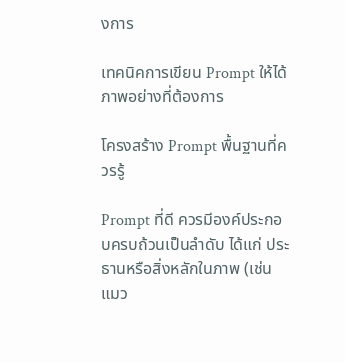งการ

เทคนิคการเขียน Prompt ให้ได้ภาพอย่างที่ต้องการ

โครงสร้าง Prompt พื้นฐานที่ควรรู้

Prompt ที่ดี ควรมีองค์ประกอบครบถ้วนเป็นลำดับ ได้แก่ ประธานหรือสิ่งหลักในภาพ (เช่น แมว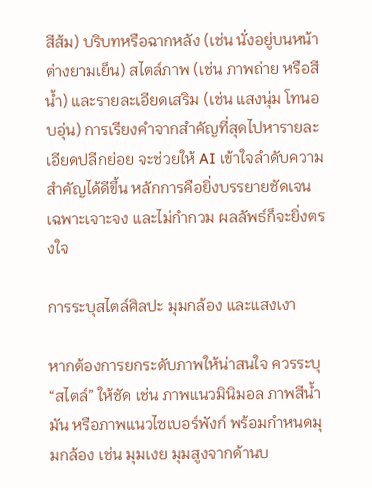สีส้ม) บริบทหรือฉากหลัง (เช่น นั่งอยู่บนหน้าต่างยามเย็น) สไตล์ภาพ (เช่น ภาพถ่าย หรือสีน้ำ) และรายละเอียดเสริม (เช่น แสงนุ่ม โทนอบอุ่น) การเรียงคำจากสำคัญที่สุดไปหารายละเอียดปลีกย่อย จะช่วยให้ AI เข้าใจลำดับความสำคัญได้ดีขึ้น หลักการคือยิ่งบรรยายชัดเจน เฉพาะเจาะจง และไม่กำกวม ผลลัพธ์ก็จะยิ่งตรงใจ

การระบุสไตล์ศิลปะ มุมกล้อง และแสงเงา

หากต้องการยกระดับภาพให้น่าสนใจ ควรระบุ “สไตล์” ให้ชัด เช่น ภาพแนวมินิมอล ภาพสีน้ำมัน หรือภาพแนวไซเบอร์พังก์ พร้อมกำหนดมุมกล้อง เช่น มุมเงย มุมสูงจากด้านบ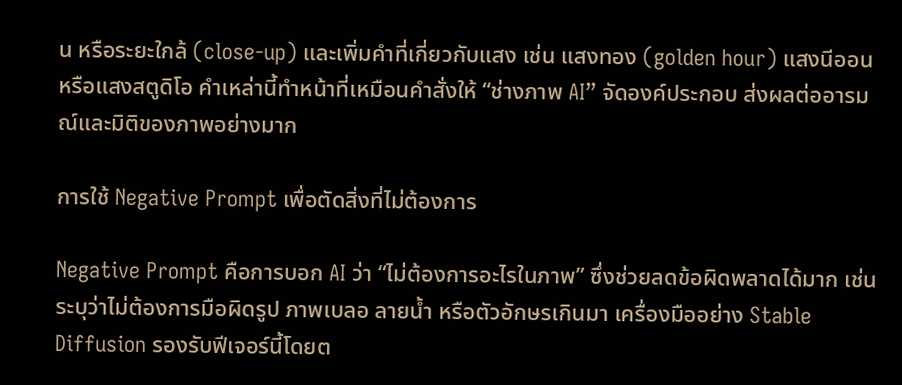น หรือระยะใกล้ (close-up) และเพิ่มคำที่เกี่ยวกับแสง เช่น แสงทอง (golden hour) แสงนีออน หรือแสงสตูดิโอ คำเหล่านี้ทำหน้าที่เหมือนคำสั่งให้ “ช่างภาพ AI” จัดองค์ประกอบ ส่งผลต่ออารมณ์และมิติของภาพอย่างมาก

การใช้ Negative Prompt เพื่อตัดสิ่งที่ไม่ต้องการ

Negative Prompt คือการบอก AI ว่า “ไม่ต้องการอะไรในภาพ” ซึ่งช่วยลดข้อผิดพลาดได้มาก เช่น ระบุว่าไม่ต้องการมือผิดรูป ภาพเบลอ ลายน้ำ หรือตัวอักษรเกินมา เครื่องมืออย่าง Stable Diffusion รองรับฟีเจอร์นี้โดยต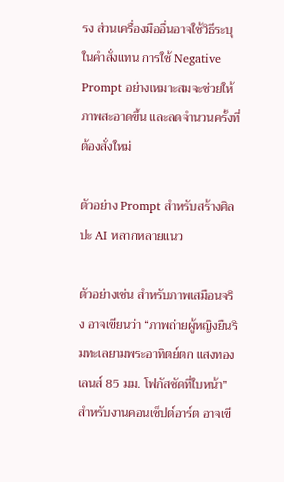รง ส่วนเครื่องมืออื่นอาจใช้วิธีระบุในคำสั่งแทน การใช้ Negative Prompt อย่างเหมาะสมจะช่วยให้ภาพสะอาดขึ้น และลดจำนวนครั้งที่ต้องสั่งใหม่

ตัวอย่าง Prompt สำหรับสร้างศิลปะ AI หลากหลายแนว

ตัวอย่างเช่น สำหรับภาพเสมือนจริง อาจเขียนว่า “ภาพถ่ายผู้หญิงยืนริมทะเลยามพระอาทิตย์ตก แสงทอง เลนส์ 85 มม. โฟกัสชัดที่ใบหน้า” สำหรับงานคอนเซ็ปต์อาร์ต อาจเขี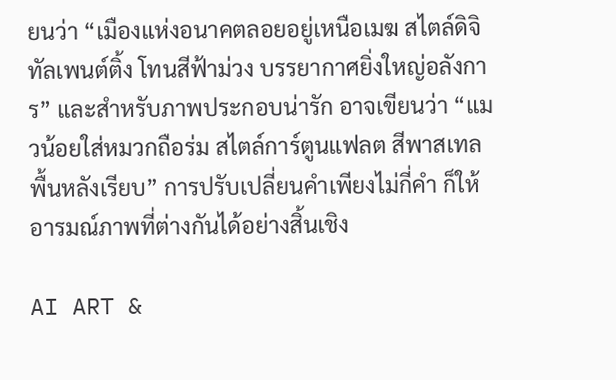ยนว่า “เมืองแห่งอนาคตลอยอยู่เหนือเมฆ สไตล์ดิจิทัลเพนต์ติ้ง โทนสีฟ้าม่วง บรรยากาศยิ่งใหญ่อลังการ” และสำหรับภาพประกอบน่ารัก อาจเขียนว่า “แมวน้อยใส่หมวกถือร่ม สไตล์การ์ตูนแฟลต สีพาสเทล พื้นหลังเรียบ” การปรับเปลี่ยนคำเพียงไม่กี่คำ ก็ให้อารมณ์ภาพที่ต่างกันได้อย่างสิ้นเชิง

AI ART &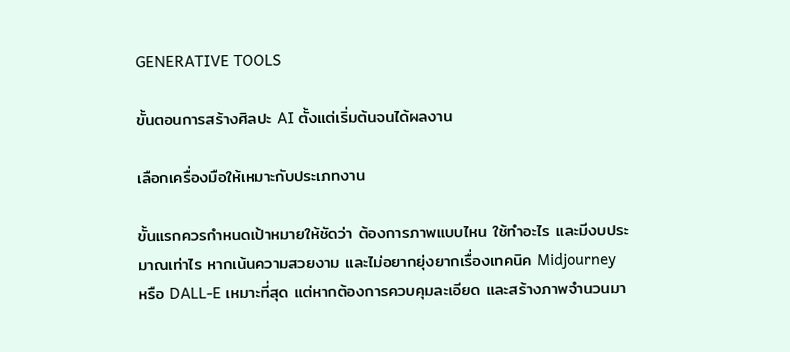GENERATIVE TOOLS

ขั้นตอนการสร้างศิลปะ AI ตั้งแต่เริ่มต้นจนได้ผลงาน

เลือกเครื่องมือให้เหมาะกับประเภทงาน

ขั้นแรกควรกำหนดเป้าหมายให้ชัดว่า ต้องการภาพแบบไหน ใช้ทำอะไร และมีงบประมาณเท่าไร หากเน้นความสวยงาม และไม่อยากยุ่งยากเรื่องเทคนิค Midjourney หรือ DALL-E เหมาะที่สุด แต่หากต้องการควบคุมละเอียด และสร้างภาพจำนวนมา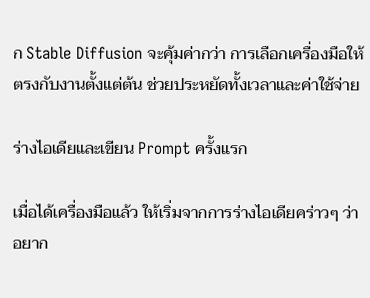ก Stable Diffusion จะคุ้มค่ากว่า การเลือกเครื่องมือให้ตรงกับงานตั้งแต่ต้น ช่วยประหยัดทั้งเวลาและค่าใช้จ่าย

ร่างไอเดียและเขียน Prompt ครั้งแรก

เมื่อได้เครื่องมือแล้ว ให้เริ่มจากการร่างไอเดียคร่าวๆ ว่า อยาก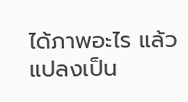ได้ภาพอะไร แล้วแปลงเป็น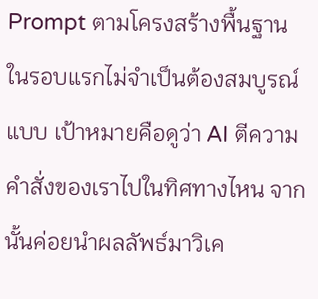Prompt ตามโครงสร้างพื้นฐาน ในรอบแรกไม่จำเป็นต้องสมบูรณ์แบบ เป้าหมายคือดูว่า AI ตีความคำสั่งของเราไปในทิศทางไหน จากนั้นค่อยนำผลลัพธ์มาวิเค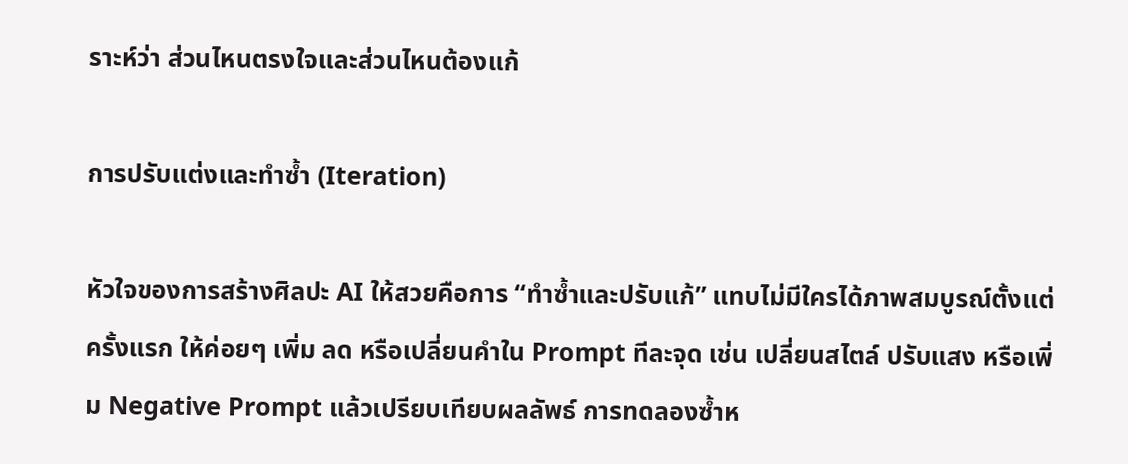ราะห์ว่า ส่วนไหนตรงใจและส่วนไหนต้องแก้

การปรับแต่งและทำซ้ำ (Iteration)

หัวใจของการสร้างศิลปะ AI ให้สวยคือการ “ทำซ้ำและปรับแก้” แทบไม่มีใครได้ภาพสมบูรณ์ตั้งแต่ครั้งแรก ให้ค่อยๆ เพิ่ม ลด หรือเปลี่ยนคำใน Prompt ทีละจุด เช่น เปลี่ยนสไตล์ ปรับแสง หรือเพิ่ม Negative Prompt แล้วเปรียบเทียบผลลัพธ์ การทดลองซ้ำห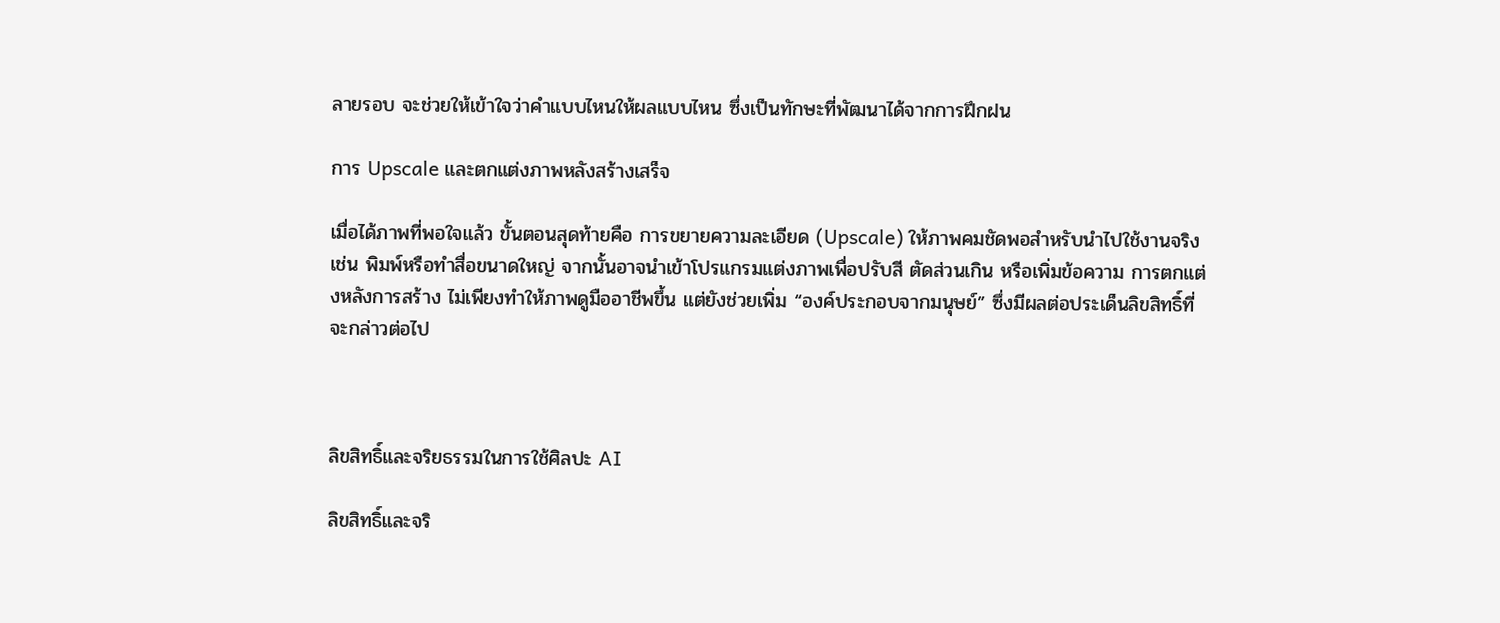ลายรอบ จะช่วยให้เข้าใจว่าคำแบบไหนให้ผลแบบไหน ซึ่งเป็นทักษะที่พัฒนาได้จากการฝึกฝน

การ Upscale และตกแต่งภาพหลังสร้างเสร็จ

เมื่อได้ภาพที่พอใจแล้ว ขั้นตอนสุดท้ายคือ การขยายความละเอียด (Upscale) ให้ภาพคมชัดพอสำหรับนำไปใช้งานจริง เช่น พิมพ์หรือทำสื่อขนาดใหญ่ จากนั้นอาจนำเข้าโปรแกรมแต่งภาพเพื่อปรับสี ตัดส่วนเกิน หรือเพิ่มข้อความ การตกแต่งหลังการสร้าง ไม่เพียงทำให้ภาพดูมืออาชีพขึ้น แต่ยังช่วยเพิ่ม “องค์ประกอบจากมนุษย์” ซึ่งมีผลต่อประเด็นลิขสิทธิ์ที่จะกล่าวต่อไป



ลิขสิทธิ์และจริยธรรมในการใช้ศิลปะ AI

ลิขสิทธิ์และจริ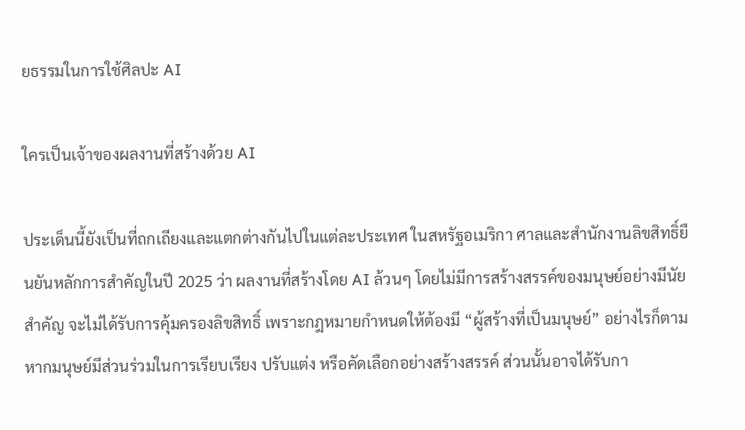ยธรรมในการใช้ศิลปะ AI

ใครเป็นเจ้าของผลงานที่สร้างด้วย AI

ประเด็นนี้ยังเป็นที่ถกเถียงและแตกต่างกันไปในแต่ละประเทศ ในสหรัฐอเมริกา ศาลและสำนักงานลิขสิทธิ์ยืนยันหลักการสำคัญในปี 2025 ว่า ผลงานที่สร้างโดย AI ล้วนๆ โดยไม่มีการสร้างสรรค์ของมนุษย์อย่างมีนัยสำคัญ จะไม่ได้รับการคุ้มครองลิขสิทธิ์ เพราะกฎหมายกำหนดให้ต้องมี “ผู้สร้างที่เป็นมนุษย์” อย่างไรก็ตาม หากมนุษย์มีส่วนร่วมในการเรียบเรียง ปรับแต่ง หรือคัดเลือกอย่างสร้างสรรค์ ส่วนนั้นอาจได้รับกา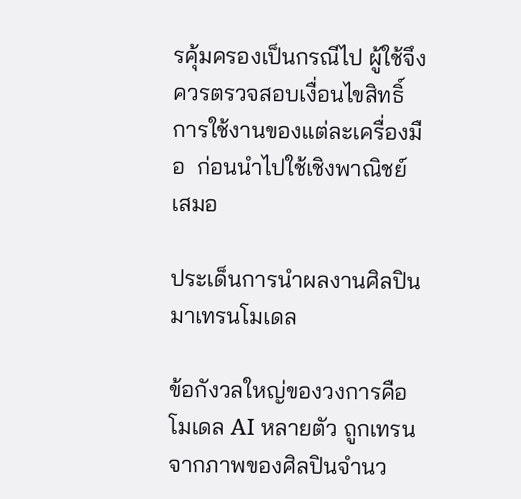รคุ้มครองเป็นกรณีไป ผู้ใช้จึงควรตรวจสอบเงื่อนไขสิทธิ์การใช้งานของแต่ละเครื่องมือ  ก่อนนำไปใช้เชิงพาณิชย์เสมอ

ประเด็นการนำผลงานศิลปินมาเทรนโมเดล

ข้อกังวลใหญ่ของวงการคือ โมเดล AI หลายตัว ถูกเทรนจากภาพของศิลปินจำนว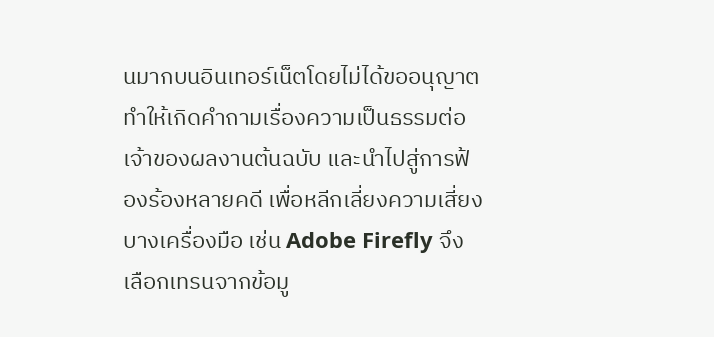นมากบนอินเทอร์เน็ตโดยไม่ได้ขออนุญาต ทำให้เกิดคำถามเรื่องความเป็นธรรมต่อเจ้าของผลงานต้นฉบับ และนำไปสู่การฟ้องร้องหลายคดี เพื่อหลีกเลี่ยงความเสี่ยง บางเครื่องมือ เช่น Adobe Firefly จึงเลือกเทรนจากข้อมู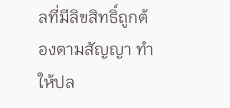ลที่มีลิขสิทธิ์ถูกต้องตามสัญญา ทำให้ปล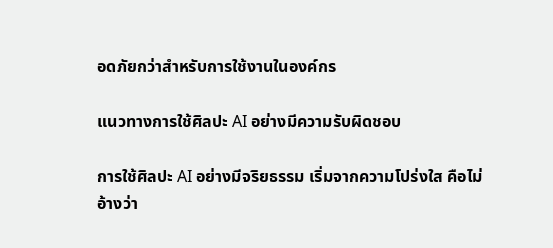อดภัยกว่าสำหรับการใช้งานในองค์กร

แนวทางการใช้ศิลปะ AI อย่างมีความรับผิดชอบ

การใช้ศิลปะ AI อย่างมีจริยธรรม เริ่มจากความโปร่งใส คือไม่อ้างว่า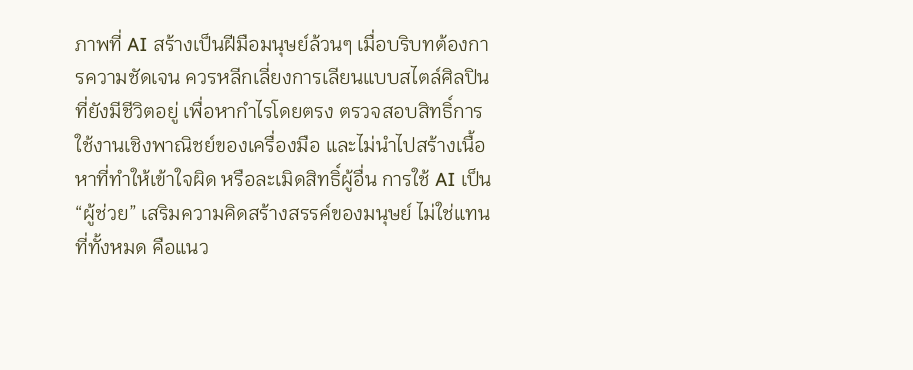ภาพที่ AI สร้างเป็นฝีมือมนุษย์ล้วนๆ เมื่อบริบทต้องการความชัดเจน ควรหลีกเลี่ยงการเลียนแบบสไตล์ศิลปินที่ยังมีชีวิตอยู่ เพื่อหากำไรโดยตรง ตรวจสอบสิทธิ์การใช้งานเชิงพาณิชย์ของเครื่องมือ และไม่นำไปสร้างเนื้อหาที่ทำให้เข้าใจผิด หรือละเมิดสิทธิ์ผู้อื่น การใช้ AI เป็น “ผู้ช่วย” เสริมความคิดสร้างสรรค์ของมนุษย์ ไม่ใช่แทนที่ทั้งหมด คือแนว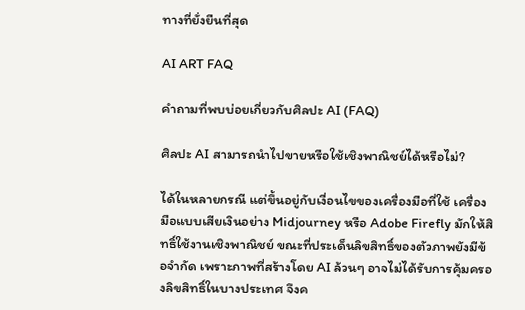ทางที่ยั่งยืนที่สุด

AI ART FAQ

คำถามที่พบบ่อยเกี่ยวกับศิลปะ AI (FAQ)

ศิลปะ AI สามารถนำไปขายหรือใช้เชิงพาณิชย์ได้หรือไม่?

ได้ในหลายกรณี แต่ขึ้นอยู่กับเงื่อนไขของเครื่องมือที่ใช้ เครื่องมือแบบเสียเงินอย่าง Midjourney หรือ Adobe Firefly มักให้สิทธิ์ใช้งานเชิงพาณิชย์ ขณะที่ประเด็นลิขสิทธิ์ของตัวภาพยังมีข้อจำกัด เพราะภาพที่สร้างโดย AI ล้วนๆ อาจไม่ได้รับการคุ้มครองลิขสิทธิ์ในบางประเทศ จึงค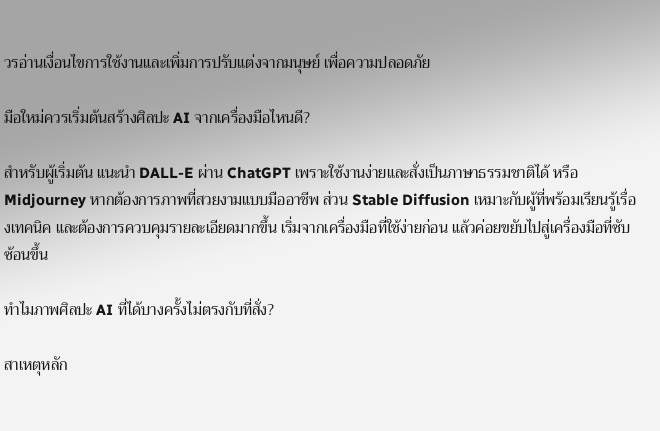วรอ่านเงื่อนไขการใช้งานและเพิ่มการปรับแต่งจากมนุษย์ เพื่อความปลอดภัย

มือใหม่ควรเริ่มต้นสร้างศิลปะ AI จากเครื่องมือไหนดี?

สำหรับผู้เริ่มต้น แนะนำ DALL-E ผ่าน ChatGPT เพราะใช้งานง่ายและสั่งเป็นภาษาธรรมชาติได้ หรือ Midjourney หากต้องการภาพที่สวยงามแบบมืออาชีพ ส่วน Stable Diffusion เหมาะกับผู้ที่พร้อมเรียนรู้เรื่องเทคนิค และต้องการควบคุมรายละเอียดมากขึ้น เริ่มจากเครื่องมือที่ใช้ง่ายก่อน แล้วค่อยขยับไปสู่เครื่องมือที่ซับซ้อนขึ้น

ทำไมภาพศิลปะ AI ที่ได้บางครั้งไม่ตรงกับที่สั่ง?

สาเหตุหลัก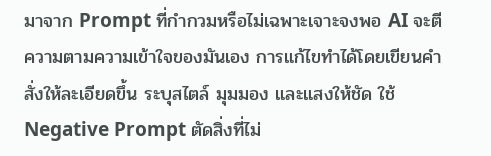มาจาก Prompt ที่กำกวมหรือไม่เฉพาะเจาะจงพอ AI จะตีความตามความเข้าใจของมันเอง การแก้ไขทำได้โดยเขียนคำสั่งให้ละเอียดขึ้น ระบุสไตล์ มุมมอง และแสงให้ชัด ใช้ Negative Prompt ตัดสิ่งที่ไม่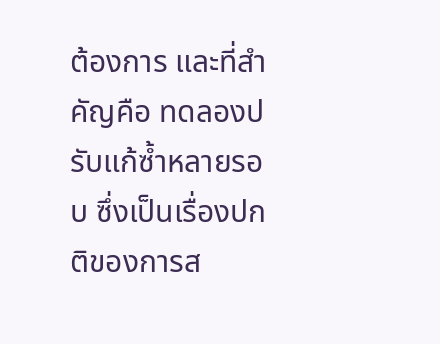ต้องการ และที่สำคัญคือ ทดลองปรับแก้ซ้ำหลายรอบ ซึ่งเป็นเรื่องปกติของการส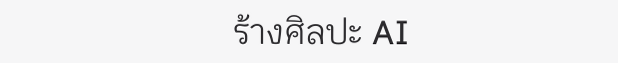ร้างศิลปะ AI